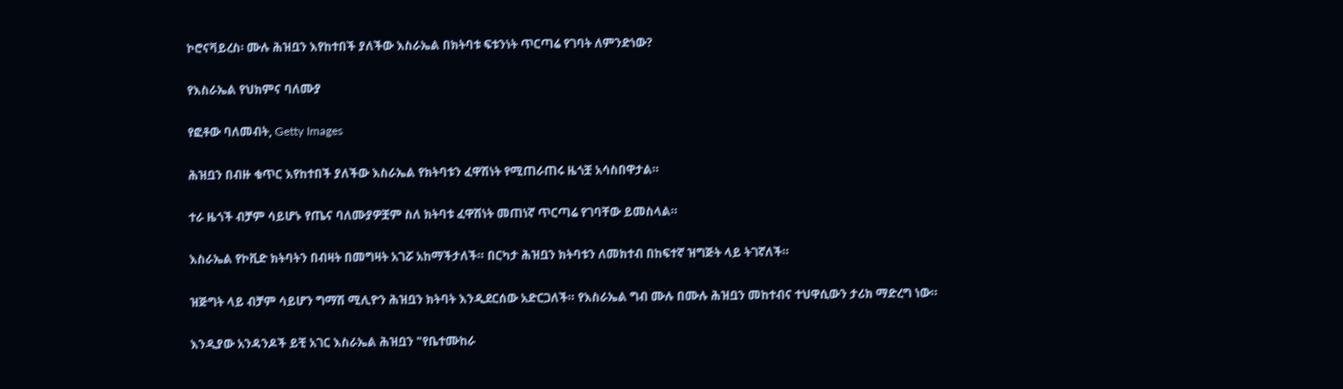ኮሮናቫይረስ፡ ሙሉ ሕዝቧን እየከተበች ያለችው እስራኤል በክትባቱ ፍቱንነት ጥርጣሬ የገባት ለምንድነው?

የእስራኤል የህክምና ባለሙያ

የፎቶው ባለመብት, Getty Images

ሕዝቧን በብዙ ቁጥር እየከተበች ያለችው እስራኤል የክትባቱን ፈዋሽነት የሚጠራጠሩ ዜጎቿ አሳስበዋታል።

ተራ ዜጎች ብቻም ሳይሆኑ የጤና ባለሙያዎቿም ስለ ክትባቱ ፈዋሽነት መጠነኛ ጥርጣሬ የገባቸው ይመስላል።

እስራኤል የኮቪድ ክትባትን በብዛት በመግዛት አገሯ አከማችታለች። በርካታ ሕዝቧን ክትባቱን ለመክተብ በከፍተኛ ዝግጅት ላይ ትገኛለች።

ዝጅግት ላይ ብቻም ሳይሆን ግማሽ ሚሊዮን ሕዝቧን ክትባት እንዲደርሰው አድርጋለች። የእስራኤል ግብ ሙሉ በሙሉ ሕዝቧን መከተብና ተህዋሲውን ታሪክ ማድረግ ነው።

እንዲያው አንዳንዶች ይቺ አገር እስራኤል ሕዝቧን "የቤተሙከራ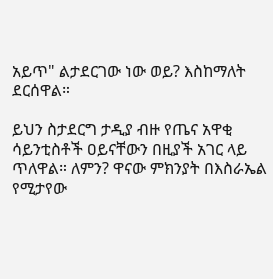አይጥ" ልታደርገው ነው ወይ? እስከማለት ደርሰዋል።

ይህን ስታደርግ ታዲያ ብዙ የጤና አዋቂ ሳይንቲስቶች ዐይናቸውን በዚያች አገር ላይ ጥለዋል። ለምን? ዋናው ምክንያት በእስራኤል የሚታየው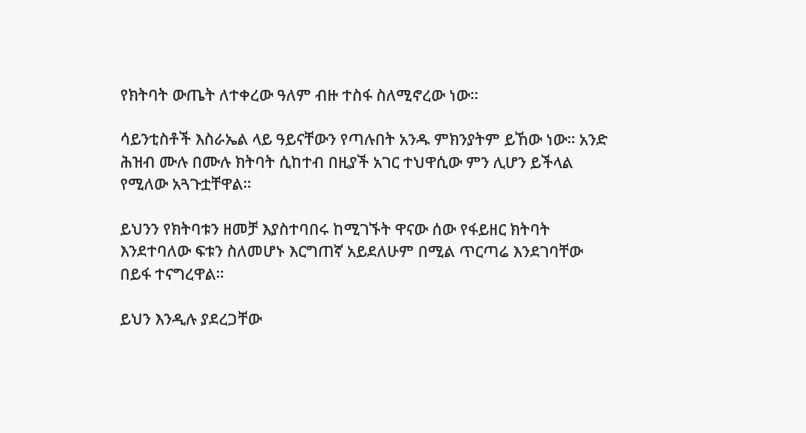የክትባት ውጤት ለተቀረው ዓለም ብዙ ተስፋ ስለሚኖረው ነው።

ሳይንቲስቶች እስራኤል ላይ ዓይናቸውን የጣሉበት አንዱ ምክንያትም ይኸው ነው። አንድ ሕዝብ ሙሉ በሙሉ ክትባት ሲከተብ በዚያች አገር ተህዋሲው ምን ሊሆን ይችላል የሚለው አጓጉቷቸዋል።

ይህንን የክትባቱን ዘመቻ እያስተባበሩ ከሚገኙት ዋናው ሰው የፋይዘር ክትባት እንደተባለው ፍቱን ስለመሆኑ እርግጠኛ አይደለሁም በሚል ጥርጣሬ እንደገባቸው በይፋ ተናግረዋል።

ይህን እንዲሉ ያደረጋቸው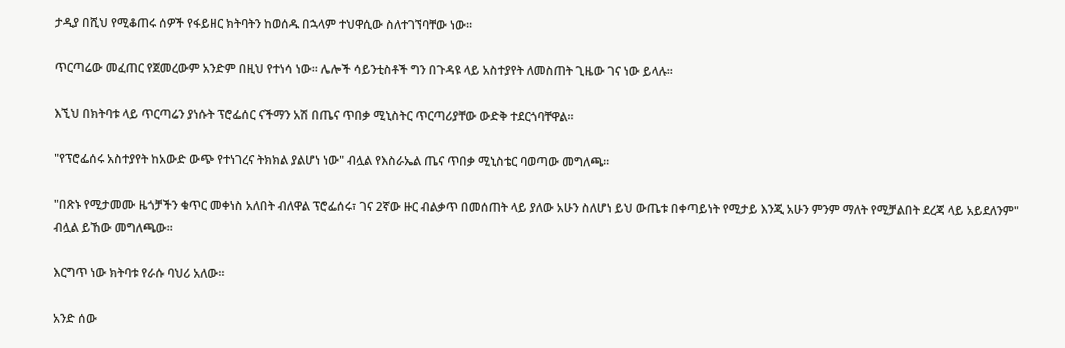ታዲያ በሺህ የሚቆጠሩ ሰዎች የፋይዘር ክትባትን ከወሰዱ በኋላም ተህዋሲው ስለተገኘባቸው ነው።

ጥርጣሬው መፈጠር የጀመረውም አንድም በዚህ የተነሳ ነው። ሌሎች ሳይንቲስቶች ግን በጉዳዩ ላይ አስተያየት ለመስጠት ጊዜው ገና ነው ይላሉ።

እኚህ በክትባቱ ላይ ጥርጣሬን ያነሱት ፕሮፌሰር ናችማን አሽ በጤና ጥበቃ ሚኒስትር ጥርጣሪያቸው ውድቅ ተደርጎባቸዋል።

"የፕሮፌሰሩ አስተያየት ከአውድ ውጭ የተነገረና ትክክል ያልሆነ ነው" ብሏል የእስራኤል ጤና ጥበቃ ሚኒስቴር ባወጣው መግለጫ።

"በጽኑ የሚታመሙ ዜጎቻችን ቁጥር መቀነስ አለበት ብለዋል ፕሮፌሰሩ፣ ገና 2ኛው ዙር ብልቃጥ በመሰጠት ላይ ያለው አሁን ስለሆነ ይህ ውጤቱ በቀጣይነት የሚታይ እንጂ አሁን ምንም ማለት የሚቻልበት ደረጃ ላይ አይደለንም" ብሏል ይኸው መግለጫው።

እርግጥ ነው ክትባቱ የራሱ ባህሪ አለው።

አንድ ሰው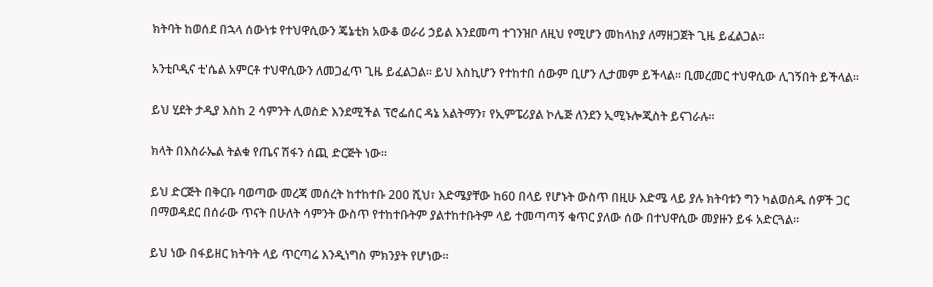ክትባት ከወሰደ በኋላ ሰውነቱ የተህዋሲውን ጄኔቲክ አውቆ ወራሪ ኃይል እንደመጣ ተገንዝቦ ለዚህ የሚሆን መከላከያ ለማዘጋጀት ጊዜ ይፈልጋል።

አንቲቦዲና ቲ'ሴል አምርቶ ተህዋሲውን ለመጋፈጥ ጊዜ ይፈልጋል። ይህ እስኪሆን የተከተበ ሰውም ቢሆን ሊታመም ይችላል። ቢመረመር ተህዋሲው ሊገኝበት ይችላል።

ይህ ሂደት ታዲያ እስከ 2 ሳምንት ሊወስድ እንደሚችል ፕሮፌሰር ዳኔ አልትማን፣ የኢምፔሪያል ኮሌጅ ለንደን ኢሚኑሎጂስት ይናገራሉ።

ክላት በእስራኤል ትልቁ የጤና ሽፋን ሰጪ ድርጅት ነው።

ይህ ድርጅት በቅርቡ ባወጣው መረጃ መሰረት ከተከተቡ 200 ሺህ፣ እድሜያቸው ከ60 በላይ የሆኑት ውስጥ በዚሁ እድሜ ላይ ያሉ ክትባቱን ግን ካልወሰዱ ሰዎች ጋር በማወዳደር በሰራው ጥናት በሁለት ሳምንት ውስጥ የተከተቡትም ያልተከተቡትም ላይ ተመጣጣኝ ቁጥር ያለው ሰው በተህዋሲው መያዙን ይፋ አድርጓል።

ይህ ነው በፋይዘር ክትባት ላይ ጥርጣሬ እንዲነግስ ምክንያት የሆነው።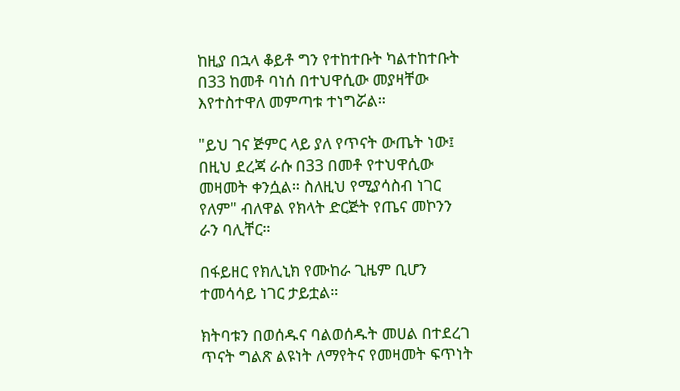ከዚያ በኋላ ቆይቶ ግን የተከተቡት ካልተከተቡት በ33 ከመቶ ባነሰ በተህዋሲው መያዛቸው እየተስተዋለ መምጣቱ ተነግሯል።

"ይህ ገና ጅምር ላይ ያለ የጥናት ውጤት ነው፤ በዚህ ደረጃ ራሱ በ33 በመቶ የተህዋሲው መዛመት ቀንሷል። ስለዚህ የሚያሳስብ ነገር የለም" ብለዋል የክላት ድርጅት የጤና መኮንን ራን ባሊቸር።

በፋይዘር የክሊኒክ የሙከራ ጊዜም ቢሆን ተመሳሳይ ነገር ታይቷል።

ክትባቱን በወሰዱና ባልወሰዱት መሀል በተደረገ ጥናት ግልጽ ልዩነት ለማየትና የመዛመት ፍጥነት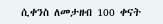ሲቀንስ ለመታዘብ 100 ቀናት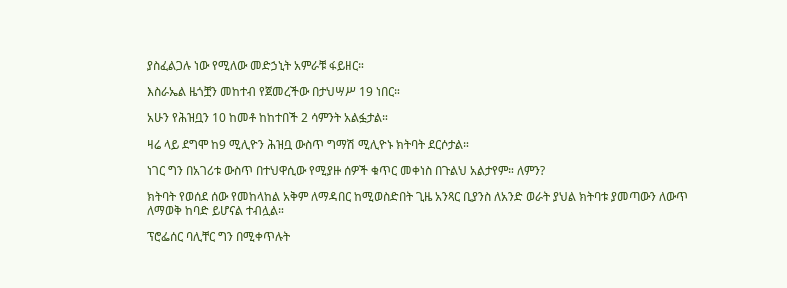ያስፈልጋሉ ነው የሚለው መድኃኒት አምራቹ ፋይዘር።

እስራኤል ዜጎቿን መከተብ የጀመረችው በታህሣሥ 19 ነበር።

አሁን የሕዝቧን 10 ከመቶ ከከተበች 2 ሳምንት አልፏታል።

ዛሬ ላይ ደግሞ ከ9 ሚሊዮን ሕዝቧ ውስጥ ግማሽ ሚሊዮኑ ክትባት ደርሶታል።

ነገር ግን በአገሪቱ ውስጥ በተህዋሲው የሚያዙ ሰዎች ቁጥር መቀነስ በጉልህ አልታየም። ለምን?

ክትባት የወሰደ ሰው የመከላከል አቅም ለማዳበር ከሚወስድበት ጊዜ አንጻር ቢያንስ ለአንድ ወራት ያህል ክትባቱ ያመጣውን ለውጥ ለማወቅ ከባድ ይሆናል ተብሏል።

ፕሮፌሰር ባሊቸር ግን በሚቀጥሉት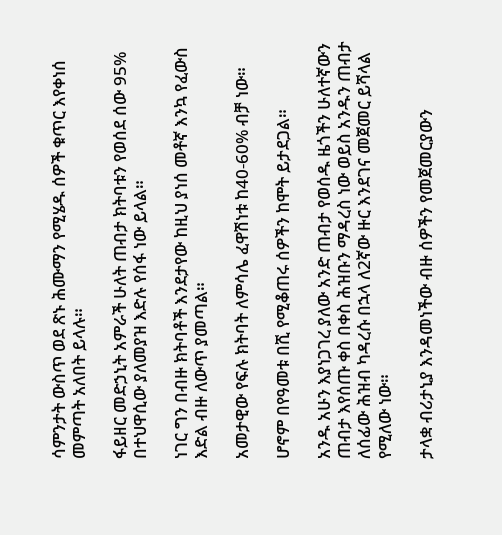ሳምንታት ውስጥ ወደ ጽኑ ሕሙማን የሚሄዱ ሰዎች ቁጥር እየቀነሰ መምጣት አለበት ይላሉ።

ፋይዘር መድኃኒት አምራች ሁለት ጠብታ ክትባቱን የወሰደ ሰው 95% በተህዋሲው ያለመያዝ እድሉ የሰፋ ነው ይላል።

ነገር ግን በብዙ ክትባቶች እንደታየው ከዚህ ያነሰ መቶኛ እንኳ የፈውስ እድል ብዙ ለውጥ ያመጣል።

አመታዊው የፍሉ ክትባት ለምሳሌ ፈዋሽነቱ ከ40-60% ብቻ ነው።

ሆኖም በየዓመቱ በሺ የሚቆጠሩ ሰዎችን ከሞት ይታደጋል።

አንዱ አሁን እያነጋገረ ያለው አንድ ጠብታ የወሰዱ ዜጎችን ሁለተኛውን ጠብታ እየሰጡ ቀስ በቀስ ሕዝቡን ማዳረስ ነው ወይስ አንዱን ጠብታ ለሰፊው ሕዝብ ካዳረሱ በኋላ ለ2ኛው ዙር እንደገና መጀመር ይሻላል የሚለው ነው።

ታላቋ ብሪታኒያ እንዳመነችው ብዙ ሰዎችን የመጀመርያውን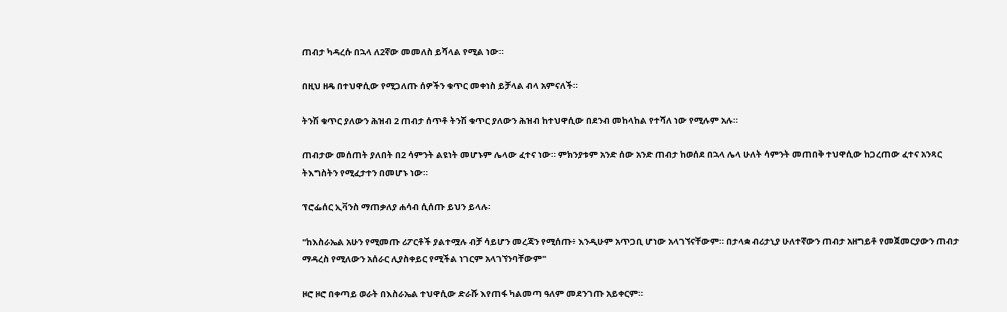ጠብታ ካዳረሱ በኋላ ለ2ኛው መመለስ ይሻላል የሚል ነው።

በዚህ ዘዴ በተህዋሲው የሚጋለጡ ሰዎችን ቁጥር መቀነስ ይቻላል ብላ አምናለች።

ትንሽ ቁጥር ያለውን ሕዝብ 2 ጠብታ ሰጥቶ ትንሽ ቁጥር ያለውን ሕዝብ ከተህዋሲው በደንብ መከላከል የተሻለ ነው የሚሉም አሉ።

ጠብታው መሰጠት ያለበት በ2 ሳምንት ልዩነት መሆኑም ሌላው ፈተና ነው። ምክንያቱም አንድ ሰው አንድ ጠብታ ከወሰደ በኋላ ሌላ ሁለት ሳምንት መጠበቅ ተህዋሲው ከጋረጠው ፈተና አንጻር ትእግስትን የሚፈታተን በመሆኑ ነው።

ፕሮፌሰር ኢቫንስ ማጠቃለያ ሐሳብ ሲሰጡ ይህን ይላሉ፡

"ከእስራኤል አሁን የሚመጡ ሪፖርቶች ያልተሟሉ ብቻ ሳይሆን መረጃን የሚሰጡ፥ እንዲሁም አጥጋቢ ሆነው አላገኘናቸውም። በታላቋ ብሪታኒያ ሁለተኛውን ጠብታ አዘግይቶ የመጀመርያውን ጠብታ ማዳረስ የሚለውን አሰራር ሊያስቀይር የሚችል ነገርም አላገኘንባቸውም"

ዞሮ ዞሮ በቀጣይ ወራት በእስራኤል ተህዋሲው ድራሹ እየጠፋ ካልመጣ ዓለም መደንገጡ አይቀርም።